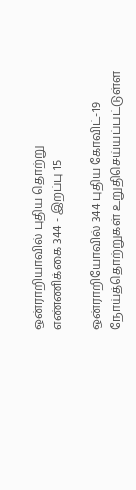ஒன்ராறியாவில் புதிய தொற்று எண்ணிக்கை 344 - இறப்பு 15

ஒன்ராறியோவில் 344 புதிய கோவிட்-19 நோய்த்தொற்றுகள் உறுதிசெய்யப்பட்டுள்ள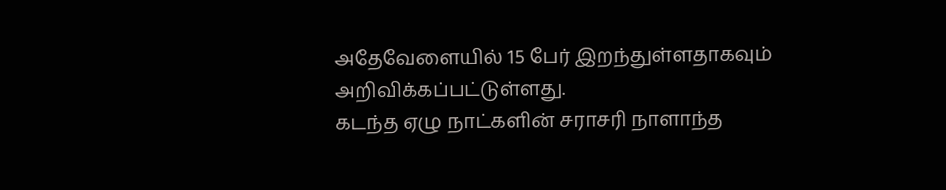அதேவேளையில் 15 பேர் இறந்துள்ளதாகவும் அறிவிக்கப்பட்டுள்ளது.
கடந்த ஏழு நாட்களின் சராசரி நாளாந்த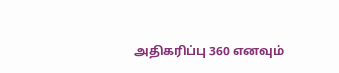அதிகரிப்பு 360 எனவும்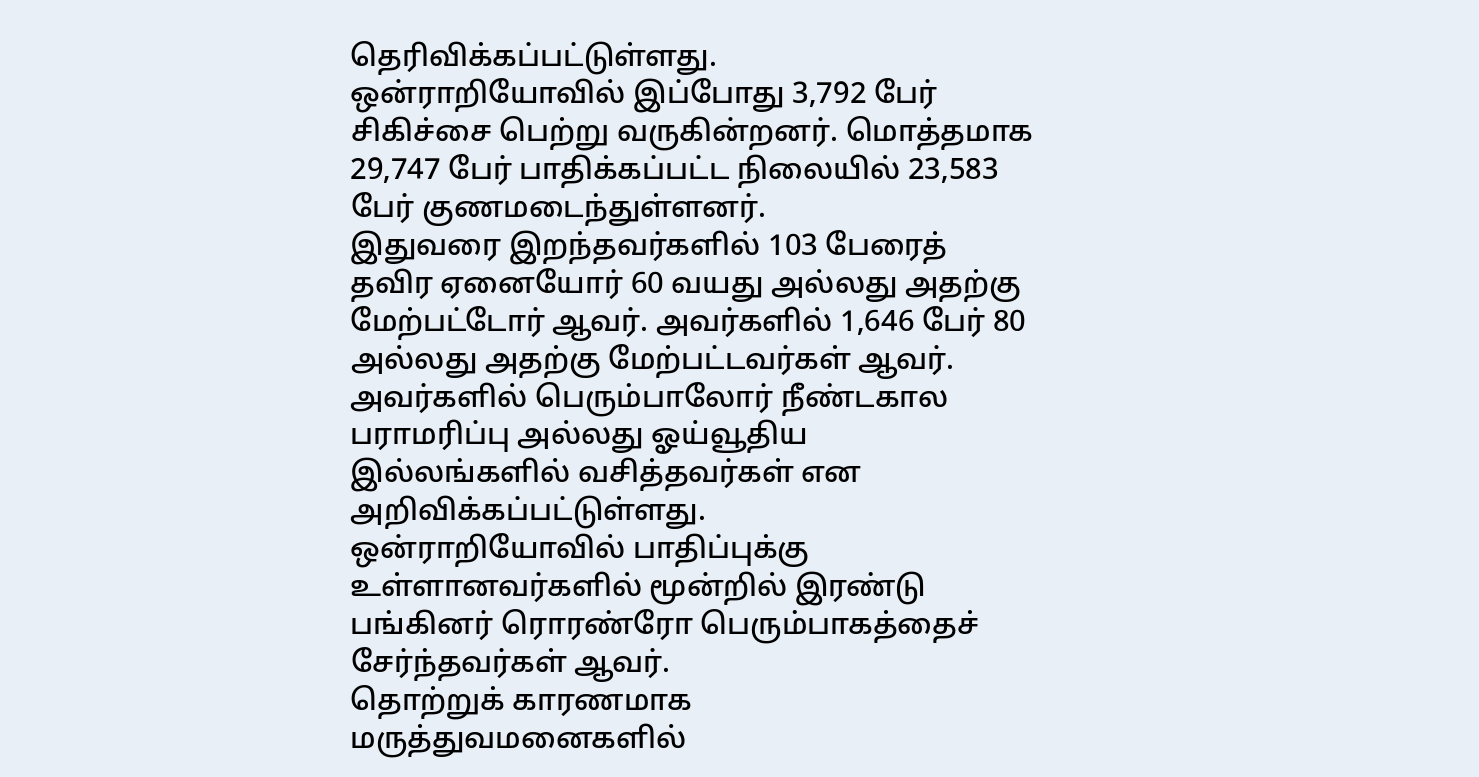தெரிவிக்கப்பட்டுள்ளது.
ஒன்ராறியோவில் இப்போது 3,792 பேர் சிகிச்சை பெற்று வருகின்றனர். மொத்தமாக 29,747 பேர் பாதிக்கப்பட்ட நிலையில் 23,583 பேர் குணமடைந்துள்ளனர்.
இதுவரை இறந்தவர்களில் 103 பேரைத் தவிர ஏனையோர் 60 வயது அல்லது அதற்கு மேற்பட்டோர் ஆவர். அவர்களில் 1,646 பேர் 80 அல்லது அதற்கு மேற்பட்டவர்கள் ஆவர். அவர்களில் பெரும்பாலோர் நீண்டகால பராமரிப்பு அல்லது ஓய்வூதிய இல்லங்களில் வசித்தவர்கள் என அறிவிக்கப்பட்டுள்ளது.
ஒன்ராறியோவில் பாதிப்புக்கு உள்ளானவர்களில் மூன்றில் இரண்டு பங்கினர் ரொரண்ரோ பெரும்பாகத்தைச் சேர்ந்தவர்கள் ஆவர்.
தொற்றுக் காரணமாக மருத்துவமனைகளில்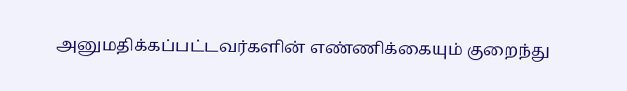அனுமதிக்கப்பட்டவர்களின் எண்ணிக்கையும் குறைந்து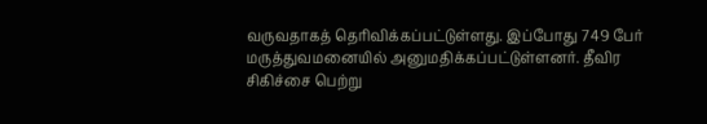வருவதாகத் தெரிவிக்கப்பட்டுள்ளது. இப்போது 749 பேர் மருத்துவமனையில் அனுமதிக்கப்பட்டுள்ளனர். தீவிர சிகிச்சை பெற்று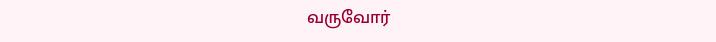வருவோர்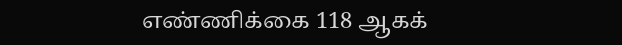எண்ணிக்கை 118 ஆகக்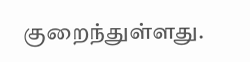குறைந்துள்ளது.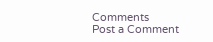Comments
Post a Comment